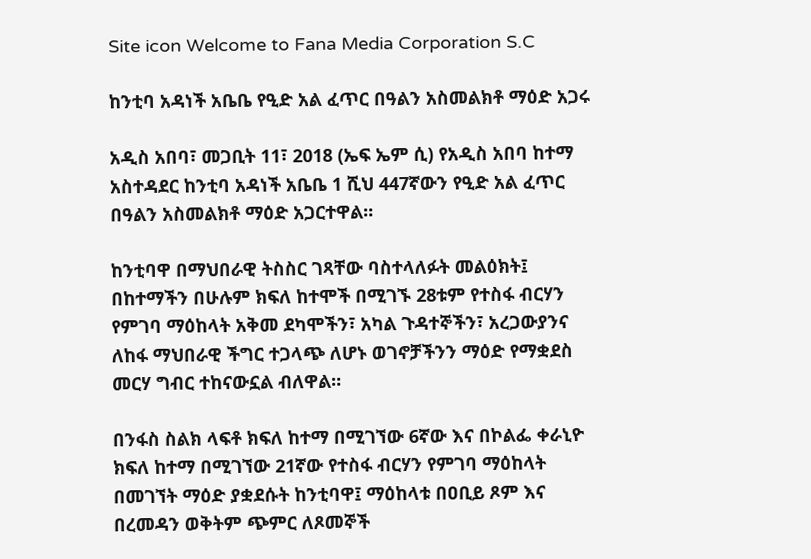Site icon Welcome to Fana Media Corporation S.C

ከንቲባ አዳነች አቤቤ የዒድ አል ፈጥር በዓልን አስመልክቶ ማዕድ አጋሩ

አዲስ አበባ፣ መጋቢት 11፣ 2018 (ኤፍ ኤም ሲ) የአዲስ አበባ ከተማ አስተዳደር ከንቲባ አዳነች አቤቤ 1 ሺህ 447ኛውን የዒድ አል ፈጥር በዓልን አስመልክቶ ማዕድ አጋርተዋል።

ከንቲባዋ በማህበራዊ ትስስር ገጻቸው ባስተላለፉት መልዕክት፤ በከተማችን በሁሉም ክፍለ ከተሞች በሚገኙ 28ቱም የተስፋ ብርሃን የምገባ ማዕከላት አቅመ ደካሞችን፣ አካል ጉዳተኞችን፣ አረጋውያንና ለከፋ ማህበራዊ ችግር ተጋላጭ ለሆኑ ወገኖቻችንን ማዕድ የማቋደስ መርሃ ግብር ተከናውኗል ብለዋል።

በንፋስ ስልክ ላፍቶ ክፍለ ከተማ በሚገኘው 6ኛው እና በኮልፌ ቀራኒዮ ክፍለ ከተማ በሚገኘው 21ኛው የተስፋ ብርሃን የምገባ ማዕከላት በመገኘት ማዕድ ያቋደሱት ከንቲባዋ፤ ማዕከላቱ በዐቢይ ጾም እና በረመዳን ወቅትም ጭምር ለጾመኞች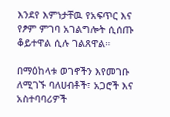እንደየ እምነታቸዉ የአፍጥር እና የፆም ምገባ አገልግሎት ሲሰጡ ቆይተዋል ሲሉ ገልጸዋል።

በማዕከላቱ ወገኖችን እየመገቡ ለሚገኙ ባለሀብቶች፣ አጋሮች እና አስተባባሪዎች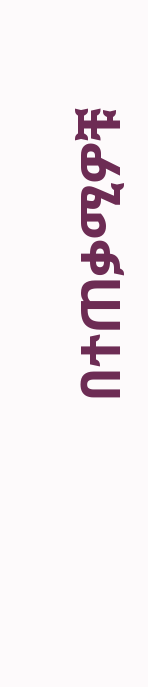በተጠቃሚዎቹ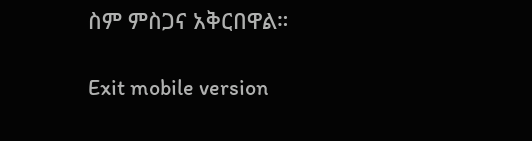ስም ምስጋና አቅርበዋል።

Exit mobile version